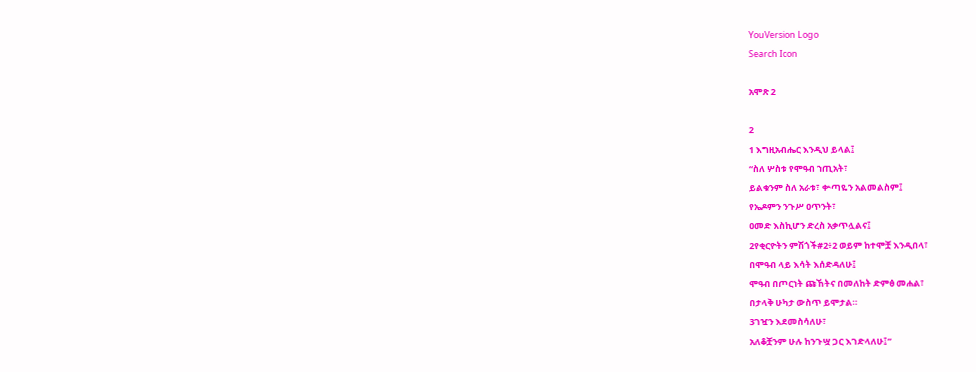YouVersion Logo
Search Icon

አሞጽ 2

2
1 እግዚአብሔር እንዲህ ይላል፤
“ስለ ሦስቱ የሞዓብ ኀጢአት፣
ይልቁንም ስለ አራቱ፣ ቍጣዬን አልመልስም፤
የኤዶምን ንጉሥ ዐጥንት፣
ዐመድ እስኪሆን ድረስ አቃጥሏልና፤
2የቂርዮትን ምሽጎች#2፥2 ወይም ከተሞቿ እንዲበላ፣
በሞዓብ ላይ እሳት እሰድዳለሁ፤
ሞዓብ በጦርነት ጩኸትና በመለከት ድምፅ መሐል፣
በታላቅ ሁካታ ውስጥ ይሞታል።
3ገዧን እደመስሳለሁ፣
አለቆቿንም ሁሉ ከንጉሧ ጋር እገድላለሁ፤”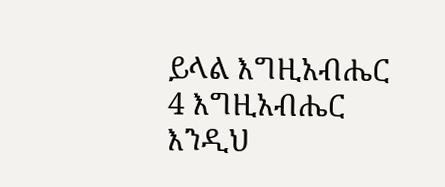ይላል እግዚአብሔር
4 እግዚአብሔር እንዲህ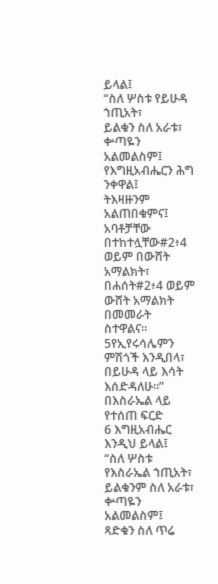ይላል፤
“ስለ ሦስቱ የይሁዳ ኀጢአት፣
ይልቁን ስለ አራቱ፣ ቍጣዬን አልመልስም፤
የእግዚአብሔርን ሕግ ንቀዋል፤
ትእዛዙንም አልጠበቁምና፤
አባቶቻቸው በተከተሏቸው#2፥4 ወይም በውሸት አማልክት፣
በሐሰት#2፥4 ወይም ውሸት አማልክት በመመራት ስተዋልና።
5የኢየሩሳሌምን ምሽጎች እንዲበላ፣
በይሁዳ ላይ እሳት እሰድዳለሁ።”
በእስራኤል ላይ የተሰጠ ፍርድ
6 እግዚአብሔር እንዲህ ይላል፤
“ስለ ሦስቱ የእስራኤል ኀጢአት፣
ይልቁንም ስለ አራቱ፣ ቍጣዬን አልመልስም፤
ጻድቁን ስለ ጥሬ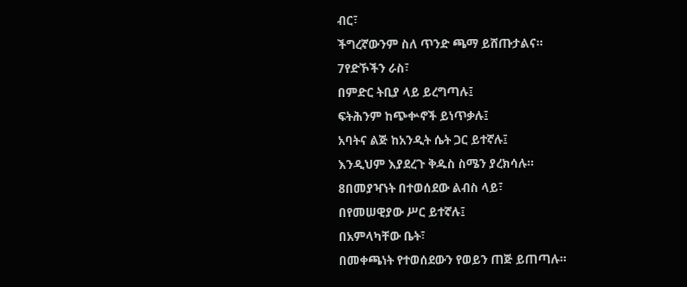ብር፣
ችግረኛውንም ስለ ጥንድ ጫማ ይሸጡታልና።
7የድኾችን ራስ፣
በምድር ትቢያ ላይ ይረግጣሉ፤
ፍትሕንም ከጭቍኖች ይነጥቃሉ፤
አባትና ልጅ ከአንዲት ሴት ጋር ይተኛሉ፤
እንዲህም እያደረጉ ቅዱስ ስሜን ያረክሳሉ።
8በመያዣነት በተወሰደው ልብስ ላይ፣
በየመሠዊያው ሥር ይተኛሉ፤
በአምላካቸው ቤት፣
በመቀጫነት የተወሰደውን የወይን ጠጅ ይጠጣሉ።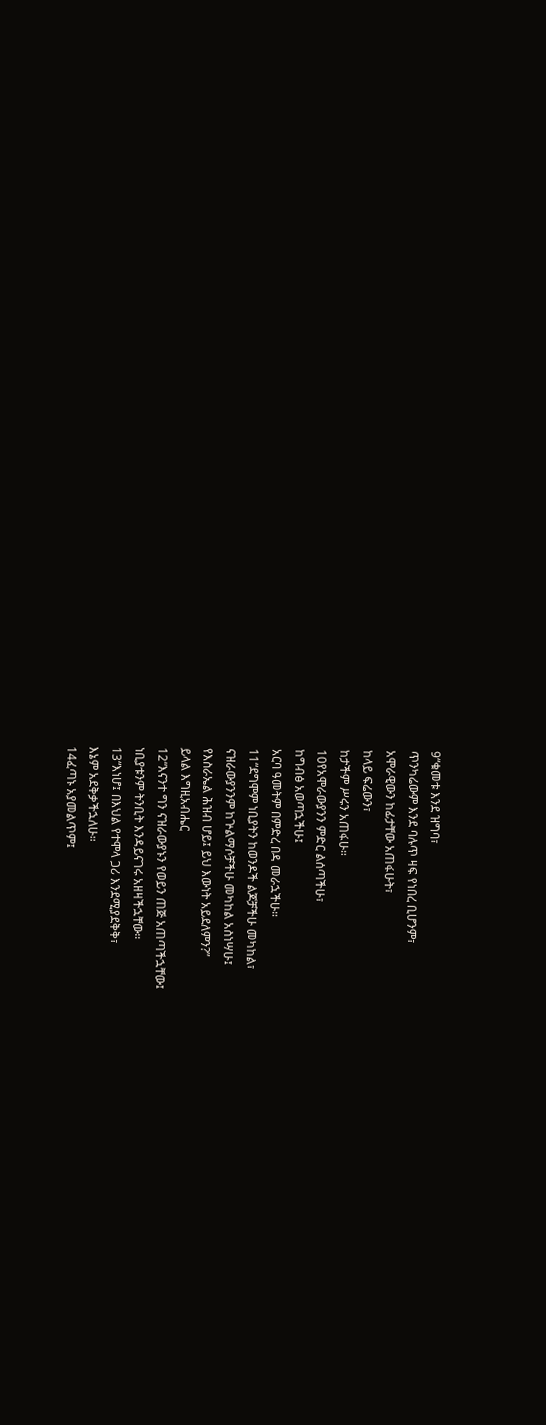9“ቁመቱ እንደ ዝግባ፣
ጥንካሬውም እንደ ባሉጥ ዛፍ የነበረ ቢሆንም፣
አሞራዊውን ከፊታቸው አጠፋሁት፣
ከላይ ፍሬውን፣
ከታችም ሥሩን አጠፋሁ።
10የአሞራውያንን ምድር ልሰጣችሁ፣
ከግብፅ አወጣኋችሁ፤
አርባ ዓመትም በምድረ በዳ መራኋችሁ።
11“ደግሞም ነቢያትን ከወንዶች ልጆቻችሁ መካከል፣
ናዝራውያንንም ከጕልማሶቻችሁ መካከል አስነሣሁ፤
የእስራኤል ሕዝብ ሆይ፤ ይህ እውነት አይደለምን?”
ይላል እግዚአብሔር
12“እናንተ ግን ናዝራውያኑን የወይን ጠጅ አጠጣችኋቸው፤
ነቢያቱንም ትንቢት እንዳይናገሩ አዘዛችኋቸው።
13“እነሆ፤ በእህል የተሞላ ጋሪ እንደሚያደቅቅ፣
እኔም አደቅቃችኋለሁ።
14ፈጣኑ አያመልጥም፤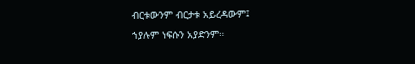ብርቱውንም ብርታቱ አይረዳውም፤
ኀያሉም ነፍሱን አያድንም።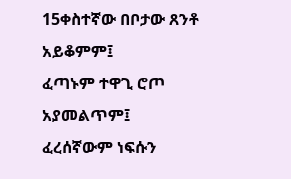15ቀስተኛው በቦታው ጸንቶ አይቆምም፤
ፈጣኑም ተዋጊ ሮጦ አያመልጥም፤
ፈረሰኛውም ነፍሱን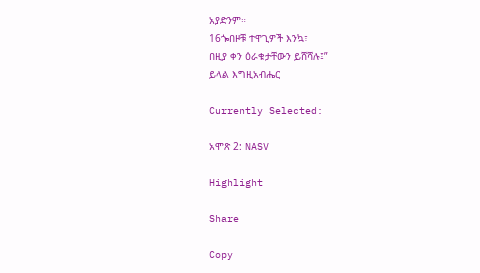አያድንም።
16ጐበዞቹ ተዋጊዎች እንኳ፣
በዚያ ቀን ዕራቁታቸውን ይሸሻሉ፤”
ይላል እግዚአብሔር

Currently Selected:

አሞጽ 2: NASV

Highlight

Share

Copy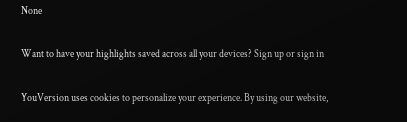None

Want to have your highlights saved across all your devices? Sign up or sign in

YouVersion uses cookies to personalize your experience. By using our website,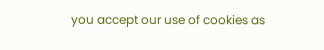you accept our use of cookies as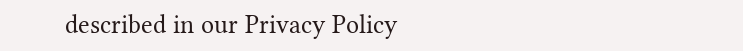described in our Privacy Policy